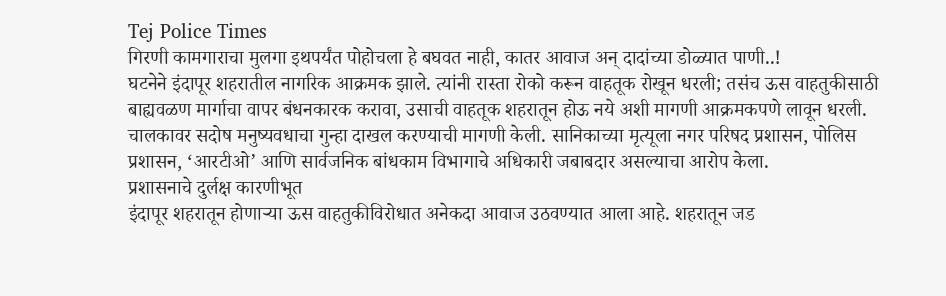Tej Police Times
गिरणी कामगाराचा मुलगा इथपर्यंत पोहोचला हे बघवत नाही, कातर आवाज अन् दादांच्या डोळ्यात पाणी..!
घटनेने इंदापूर शहरातील नागरिक आक्रमक झाले. त्यांनी रास्ता रोको करून वाहतूक रोखून धरली; तसंच ऊस वाहतुकीसाठी बाह्यवळण मार्गाचा वापर बंधनकारक करावा, उसाची वाहतूक शहरातून होऊ नये अशी मागणी आक्रमकपणे लावून धरली. चालकावर सदोष मनुष्यवधाचा गुन्हा दाखल करण्याची मागणी केली. सानिकाच्या मृत्यूला नगर परिषद प्रशासन, पोलिस प्रशासन, ‘आरटीओ’ आणि सार्वजनिक बांधकाम विभागाचे अधिकारी जबाबदार असल्याचा आरोप केला.
प्रशासनाचे दुर्लक्ष कारणीभूत
इंदापूर शहरातून होणाऱ्या ऊस वाहतुकीविरोधात अनेकदा आवाज उठवण्यात आला आहे. शहरातून जड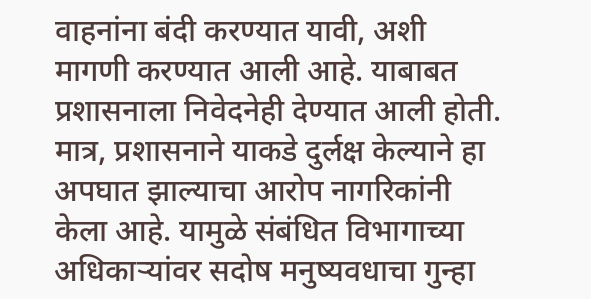वाहनांना बंदी करण्यात यावी, अशी मागणी करण्यात आली आहे. याबाबत प्रशासनाला निवेदनेही देण्यात आली होती. मात्र, प्रशासनाने याकडे दुर्लक्ष केल्याने हा अपघात झाल्याचा आरोप नागरिकांनी केला आहे. यामुळे संबंधित विभागाच्या अधिकाऱ्यांवर सदोष मनुष्यवधाचा गुन्हा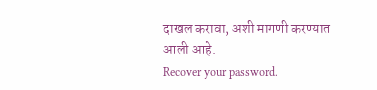दाखल करावा, अशी मागणी करण्यात आली आहे.
Recover your password.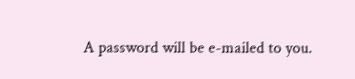A password will be e-mailed to you.